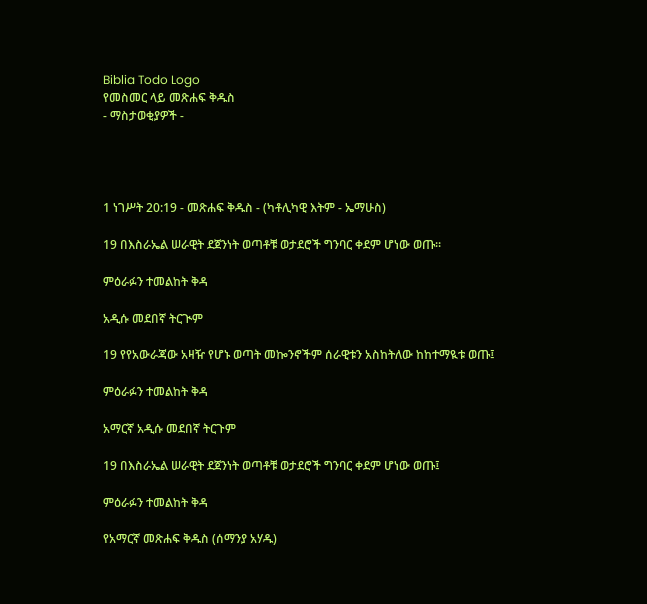Biblia Todo Logo
የመስመር ላይ መጽሐፍ ቅዱስ
- ማስታወቂያዎች -




1 ነገሥት 20:19 - መጽሐፍ ቅዱስ - (ካቶሊካዊ እትም - ኤማሁስ)

19 በእስራኤል ሠራዊት ደጀንነት ወጣቶቹ ወታደሮች ግንባር ቀደም ሆነው ወጡ።

ምዕራፉን ተመልከት ቅዳ

አዲሱ መደበኛ ትርጒም

19 የየአውራጃው አዛዥ የሆኑ ወጣት መኰንኖችም ሰራዊቱን አስከትለው ከከተማዪቱ ወጡ፤

ምዕራፉን ተመልከት ቅዳ

አማርኛ አዲሱ መደበኛ ትርጉም

19 በእስራኤል ሠራዊት ደጀንነት ወጣቶቹ ወታደሮች ግንባር ቀደም ሆነው ወጡ፤

ምዕራፉን ተመልከት ቅዳ

የአማርኛ መጽሐፍ ቅዱስ (ሰማንያ አሃዱ)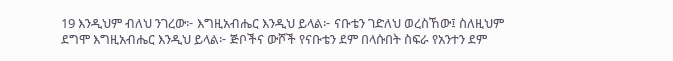19 እንዲህም ብለህ ንገረው፦ እግዚአብሔር እንዲህ ይላል፦ ናቡቴን ገድለህ ወረስኸው፤ ስለዚህም ደግሞ እግዚአብሔር እንዲህ ይላል፦ ጅቦችና ውሾች የናቡቴን ደም በላሱበት ስፍራ የአንተን ደም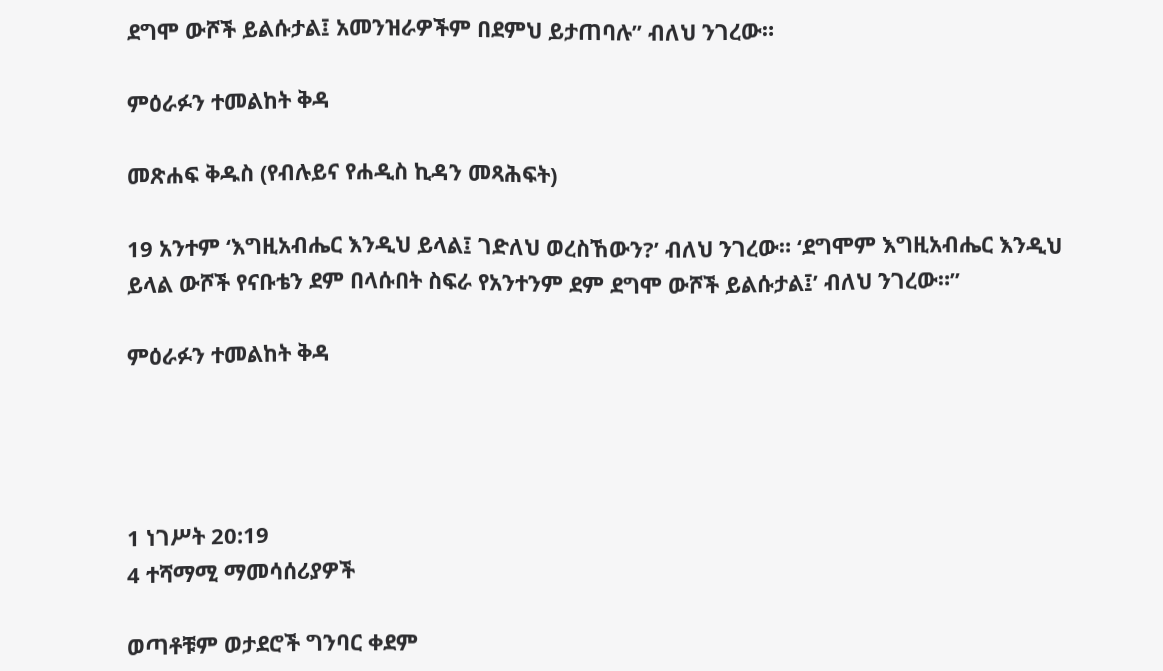ደግሞ ውሾች ይልሱታል፤ አመንዝራዎችም በደምህ ይታጠባሉ” ብለህ ንገረው።

ምዕራፉን ተመልከት ቅዳ

መጽሐፍ ቅዱስ (የብሉይና የሐዲስ ኪዳን መጻሕፍት)

19 አንተም ‘እግዚአብሔር እንዲህ ይላል፤ ገድለህ ወረስኸውን?’ ብለህ ንገረው። ‘ደግሞም እግዚአብሔር እንዲህ ይላል ውሾች የናቡቴን ደም በላሱበት ስፍራ የአንተንም ደም ደግሞ ውሾች ይልሱታል፤’ ብለህ ንገረው።”

ምዕራፉን ተመልከት ቅዳ




1 ነገሥት 20:19
4 ተሻማሚ ማመሳሰሪያዎች

ወጣቶቹም ወታደሮች ግንባር ቀደም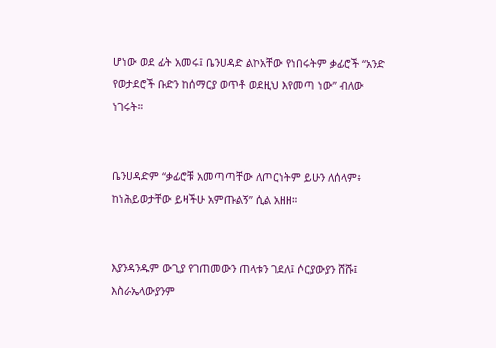ሆነው ወደ ፊት አመሩ፤ ቤንሀዳድ ልኮአቸው የነበሩትም ቃፊሮች “አንድ የወታደሮች ቡድን ከሰማርያ ወጥቶ ወደዚህ እየመጣ ነው” ብለው ነገሩት።


ቤንሀዳድም “ቃፊሮቹ አመጣጣቸው ለጦርነትም ይሁን ለሰላም፥ ከነሕይወታቸው ይዛችሁ አምጡልኝ” ሲል አዘዘ።


እያንዳንዱም ውጊያ የገጠመውን ጠላቱን ገደለ፤ ሶርያውያን ሸሹ፤ እስራኤላውያንም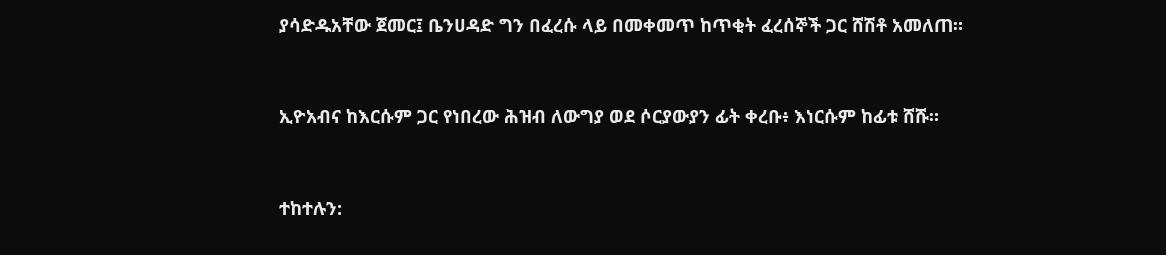ያሳድዱአቸው ጀመር፤ ቤንሀዳድ ግን በፈረሱ ላይ በመቀመጥ ከጥቂት ፈረሰኞች ጋር ሸሽቶ አመለጠ።


ኢዮአብና ከእርሱም ጋር የነበረው ሕዝብ ለውግያ ወደ ሶርያውያን ፊት ቀረቡ፥ እነርሱም ከፊቱ ሸሹ።


ተከተሉን: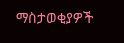ማስታወቂያዎች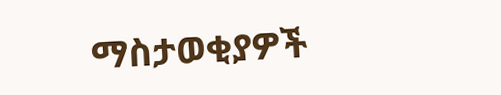ማስታወቂያዎች